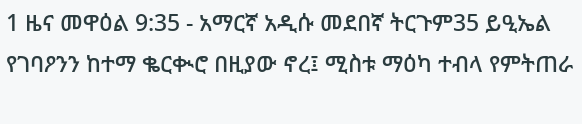1 ዜና መዋዕል 9:35 - አማርኛ አዲሱ መደበኛ ትርጉም35 ይዒኤል የገባዖንን ከተማ ቈርቊሮ በዚያው ኖረ፤ ሚስቱ ማዕካ ተብላ የምትጠራ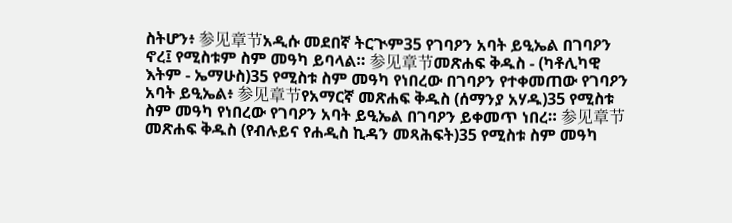ስትሆን፥ 参见章节አዲሱ መደበኛ ትርጒም35 የገባዖን አባት ይዒኤል በገባዖን ኖረ፤ የሚስቱም ስም መዓካ ይባላል። 参见章节መጽሐፍ ቅዱስ - (ካቶሊካዊ እትም - ኤማሁስ)35 የሚስቱ ስም መዓካ የነበረው በገባዖን የተቀመጠው የገባዖን አባት ይዒኤል፥ 参见章节የአማርኛ መጽሐፍ ቅዱስ (ሰማንያ አሃዱ)35 የሚስቱ ስም መዓካ የነበረው የገባዖን አባት ይዒኤል በገባዖን ይቀመጥ ነበረ። 参见章节መጽሐፍ ቅዱስ (የብሉይና የሐዲስ ኪዳን መጻሕፍት)35 የሚስቱ ስም መዓካ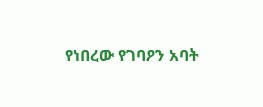የነበረው የገባዖን አባት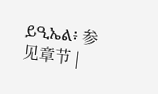ይዒኤል፥ 参见章节 |